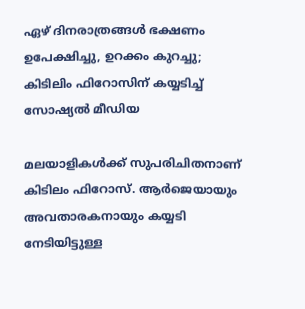ഏഴ് ദിനരാത്രങ്ങള്‍ ഭക്ഷണം ഉപേക്ഷിച്ചു, ഉറക്കം കുറച്ചു; കിടിലിം ഫിറോസിന് കയ്യടിച്ച് സോഷ്യല്‍ മീഡിയ

മലയാളികള്‍ക്ക് സുപരിചിതനാണ് കിടിലം ഫിറോസ്. ആര്‍ജെയായും അവതാരകനായും കയ്യടി നേടിയിട്ടുള്ള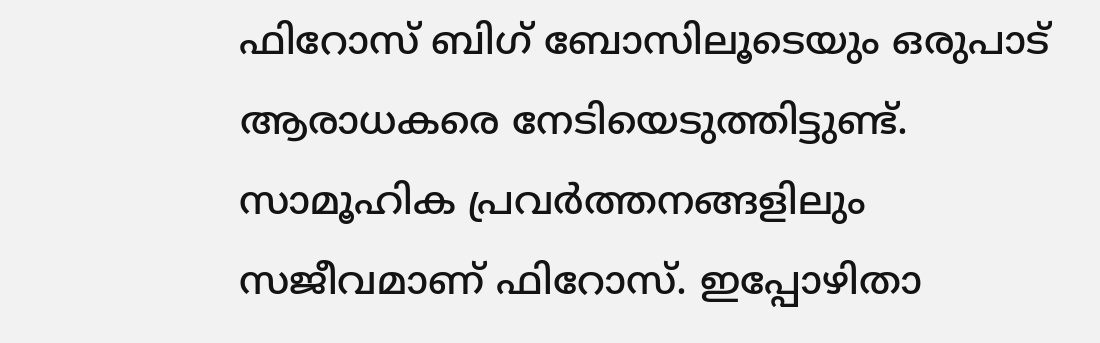ഫിറോസ് ബിഗ് ബോസിലൂടെയും ഒരുപാട് ആരാധകരെ നേടിയെടുത്തിട്ടുണ്ട്. സാമൂഹിക പ്രവര്‍ത്തനങ്ങളിലും സജീവമാണ് ഫിറോസ്. ഇപ്പോഴിതാ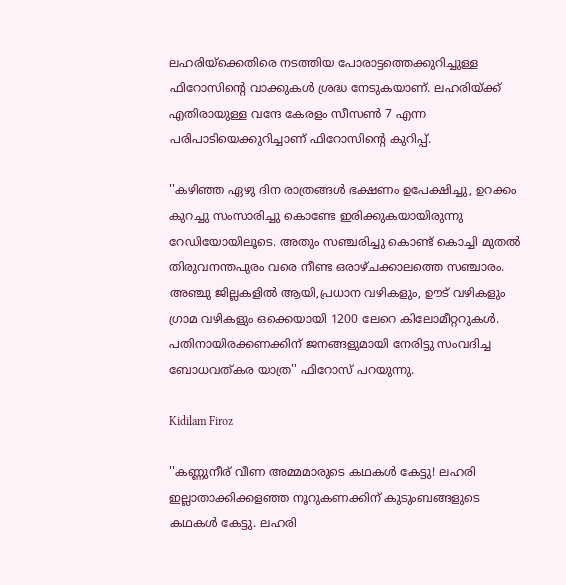ലഹരിയ്‌ക്കെതിരെ നടത്തിയ പോരാട്ടത്തെക്കുറിച്ചുള്ള ഫിറോസിന്റെ വാക്കുകള്‍ ശ്രദ്ധ നേടുകയാണ്. ലഹരിയ്ക്ക് എതിരായുള്ള വന്ദേ കേരളം സീസണ്‍ 7 എന്ന പരിപാടിയെക്കുറിച്ചാണ് ഫിറോസിന്റെ കുറിപ്പ്.

''കഴിഞ്ഞ ഏഴു ദിന രാത്രങ്ങള്‍ ഭക്ഷണം ഉപേക്ഷിച്ചു, ഉറക്കം കുറച്ചു സംസാരിച്ചു കൊണ്ടേ ഇരിക്കുകയായിരുന്നു റേഡിയോയിലൂടെ. അതും സഞ്ചരിച്ചു കൊണ്ട് കൊച്ചി മുതല്‍ തിരുവനന്തപുരം വരെ നീണ്ട ഒരാഴ്ചക്കാലത്തെ സഞ്ചാരം.
അഞ്ചു ജില്ലകളില്‍ ആയി,പ്രധാന വഴികളും, ഊട് വഴികളും ഗ്രാമ വഴികളും ഒക്കെയായി 1200 ലേറെ കിലോമീറ്ററുകള്‍.
പതിനായിരക്കണക്കിന് ജനങ്ങളുമായി നേരിട്ടു സംവദിച്ച ബോധവത്കര യാത്ര'' ഫിറോസ് പറയുന്നു.

Kidilam Firoz

''കണ്ണുനീര് വീണ അമ്മമാരുടെ കഥകള്‍ കേട്ടു! ലഹരി ഇല്ലാതാക്കിക്കളഞ്ഞ നൂറുകണക്കിന് കുടുംബങ്ങളുടെ കഥകള്‍ കേട്ടു. ലഹരി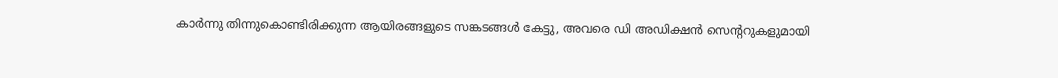കാര്‍ന്നു തിന്നുകൊണ്ടിരിക്കുന്ന ആയിരങ്ങളുടെ സങ്കടങ്ങള്‍ കേട്ടു, അവരെ ഡി അഡിക്ഷന്‍ സെന്ററുകളുമായി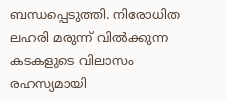ബന്ധപ്പെടുത്തി. നിരോധിത ലഹരി മരുന്ന് വില്‍ക്കുന്ന കടകളുടെ വിലാസം രഹസ്യമായി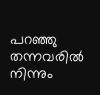പറഞ്ഞു തന്നവരില്‍ നിന്നും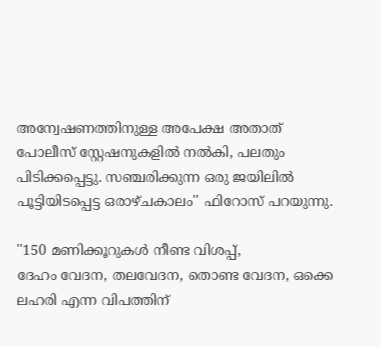അന്വേഷണത്തിനുള്ള അപേക്ഷ അതാത് പോലീസ് സ്റ്റേഷനുകളില്‍ നല്‍കി, പലതും പിടിക്കപ്പെട്ടു. സഞ്ചരിക്കുന്ന ഒരു ജയിലില്‍ പൂട്ടിയിടപ്പെട്ട ഒരാഴ്ചകാലം'' ഫിറോസ് പറയുന്നു.

''150 മണിക്കൂറുകള്‍ നീണ്ട വിശപ്പ്,
ദേഹം വേദന, തലവേദന, തൊണ്ട വേദന, ഒക്കെ ലഹരി എന്ന വിപത്തിന്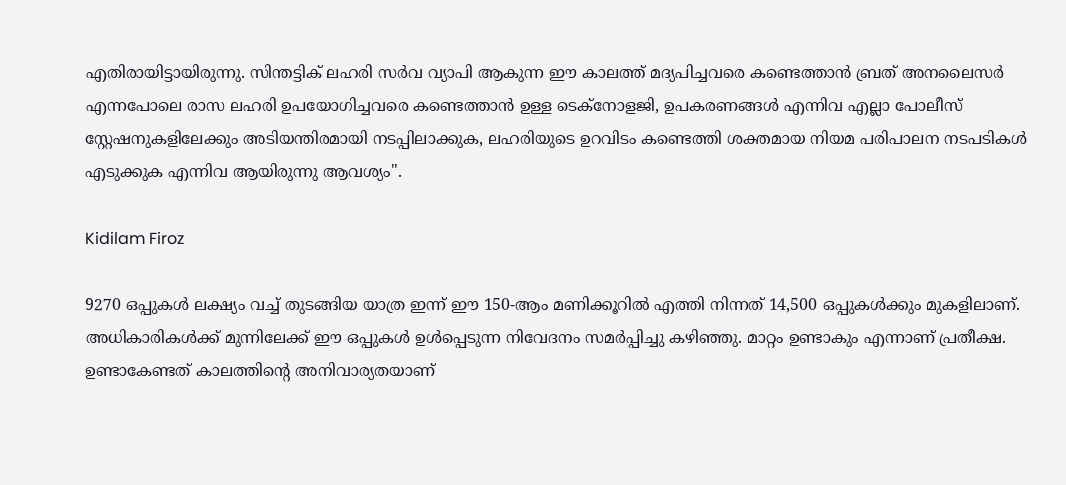എതിരായിട്ടായിരുന്നു. സിന്തട്ടിക് ലഹരി സര്‍വ വ്യാപി ആകുന്ന ഈ കാലത്ത് മദ്യപിച്ചവരെ കണ്ടെത്താന്‍ ബ്രത് അനലൈസര്‍ എന്നപോലെ രാസ ലഹരി ഉപയോഗിച്ചവരെ കണ്ടെത്താന്‍ ഉള്ള ടെക്‌നോളജി, ഉപകരണങ്ങള്‍ എന്നിവ എല്ലാ പോലീസ് സ്റ്റേഷനുകളിലേക്കും അടിയന്തിരമായി നടപ്പിലാക്കുക, ലഹരിയുടെ ഉറവിടം കണ്ടെത്തി ശക്തമായ നിയമ പരിപാലന നടപടികള്‍ എടുക്കുക എന്നിവ ആയിരുന്നു ആവശ്യം''.

Kidilam Firoz

9270 ഒപ്പുകള്‍ ലക്ഷ്യം വച്ച് തുടങ്ങിയ യാത്ര ഇന്ന് ഈ 150-ആം മണിക്കൂറില്‍ എത്തി നിന്നത് 14,500 ഒപ്പുകള്‍ക്കും മുകളിലാണ്. അധികാരികള്‍ക്ക് മുന്നിലേക്ക് ഈ ഒപ്പുകള്‍ ഉള്‍പ്പെടുന്ന നിവേദനം സമര്‍പ്പിച്ചു കഴിഞ്ഞു. മാറ്റം ഉണ്ടാകും എന്നാണ് പ്രതീക്ഷ. ഉണ്ടാകേണ്ടത് കാലത്തിന്റെ അനിവാര്യതയാണ്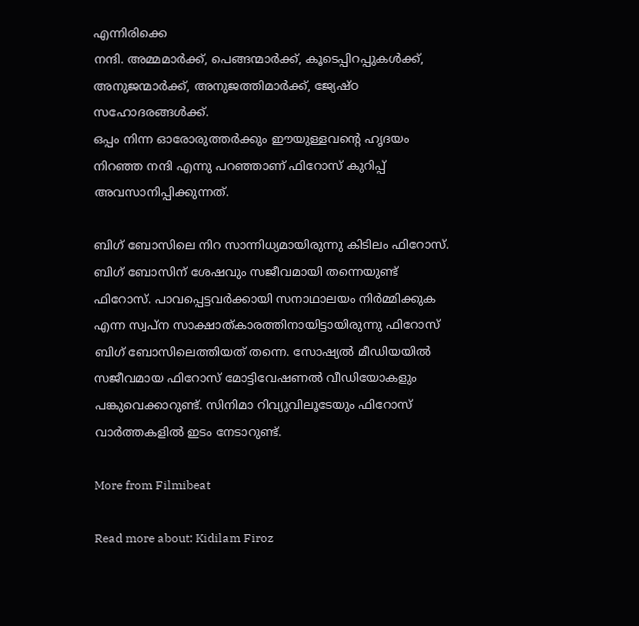എന്നിരിക്കെ
നന്ദി. അമ്മമാര്‍ക്ക്, പെങ്ങന്മാര്‍ക്ക്, കൂടെപ്പിറപ്പുകള്‍ക്ക്, അനുജന്മാര്‍ക്ക്, അനുജത്തിമാര്‍ക്ക്, ജ്യേഷ്ഠ സഹോദരങ്ങള്‍ക്ക്.
ഒപ്പം നിന്ന ഓരോരുത്തര്‍ക്കും ഈയുള്ളവന്റെ ഹൃദയം നിറഞ്ഞ നന്ദി എന്നു പറഞ്ഞാണ് ഫിറോസ് കുറിപ്പ് അവസാനിപ്പിക്കുന്നത്.

ബിഗ് ബോസിലെ നിറ സാന്നിധ്യമായിരുന്നു കിടിലം ഫിറോസ്. ബിഗ് ബോസിന് ശേഷവും സജീവമായി തന്നെയുണ്ട് ഫിറോസ്. പാവപ്പെട്ടവര്‍ക്കായി സനാഥാലയം നിര്‍മ്മിക്കുക എന്ന സ്വപ്‌ന സാക്ഷാത്കാരത്തിനായിട്ടായിരുന്നു ഫിറോസ് ബിഗ് ബോസിലെത്തിയത് തന്നെ. സോഷ്യല്‍ മീഡിയയില്‍ സജീവമായ ഫിറോസ് മോട്ടിവേഷണല്‍ വീഡിയോകളും പങ്കുവെക്കാറുണ്ട്. സിനിമാ റിവ്യുവിലൂടേയും ഫിറോസ് വാര്‍ത്തകളില്‍ ഇടം നേടാറുണ്ട്.

More from Filmibeat

Read more about: Kidilam Firoz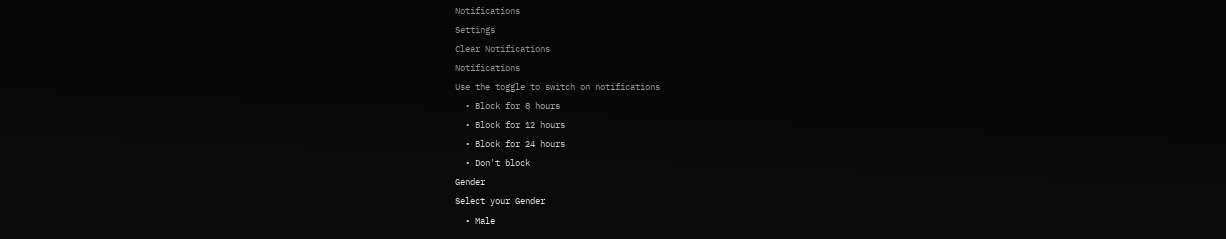Notifications
Settings
Clear Notifications
Notifications
Use the toggle to switch on notifications
  • Block for 8 hours
  • Block for 12 hours
  • Block for 24 hours
  • Don't block
Gender
Select your Gender
  • Male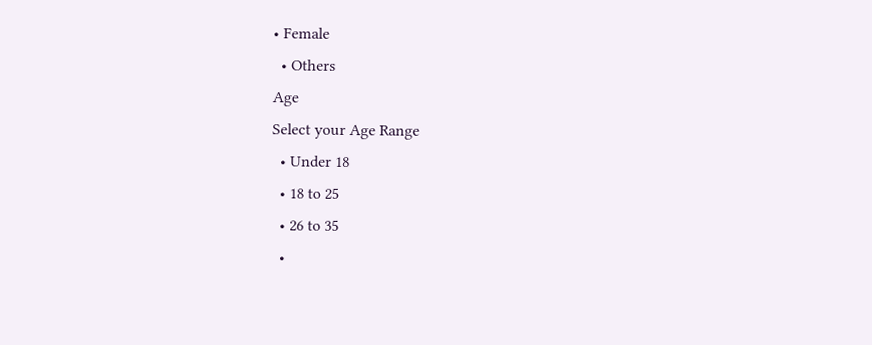• Female
  • Others
Age
Select your Age Range
  • Under 18
  • 18 to 25
  • 26 to 35
  •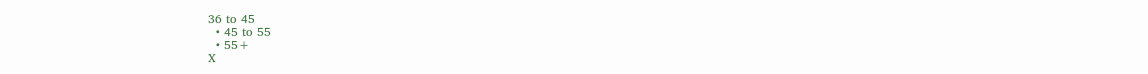36 to 45
  • 45 to 55
  • 55+
X